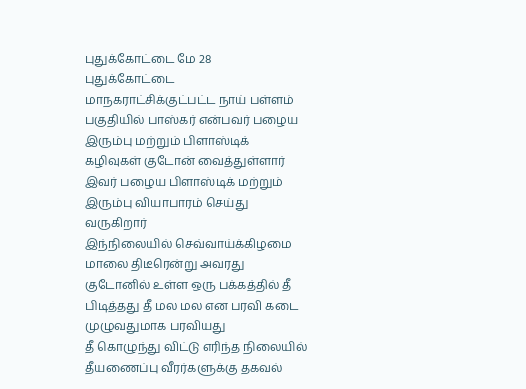புதுக்கோட்டை மே 28
புதுக்கோட்டை மாநகராட்சிக்குட்பட்ட நாய் பள்ளம் பகுதியில் பாஸ்கர் என்பவர் பழைய இரும்பு மற்றும் பிளாஸ்டிக் கழிவுகள் குடோன் வைத்துள்ளார் இவர் பழைய பிளாஸ்டிக் மற்றும் இரும்பு வியாபாரம் செய்து வருகிறார்
இந்நிலையில் செவ்வாய்க்கிழமை மாலை திடீரென்று அவரது குடோனில் உள்ள ஒரு பக்கத்தில் தீ பிடித்தது தீ மல மல என பரவி கடை முழுவதுமாக பரவியது
தீ கொழுந்து விட்டு எரிந்த நிலையில் தீயணைப்பு வீரர்களுக்கு தகவல்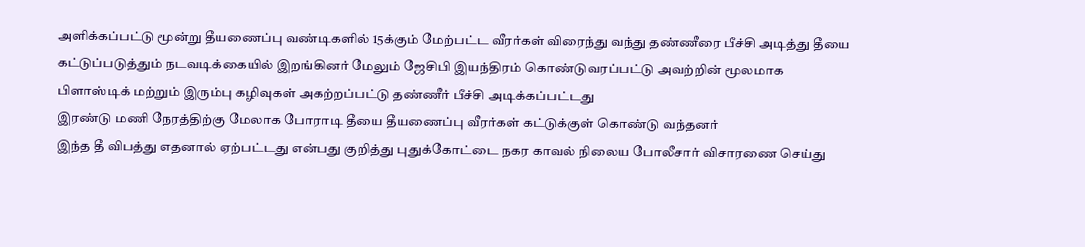அளிக்கப்பட்டு மூன்று தீயணைப்பு வண்டிகளில் 15க்கும் மேற்பட்ட வீரர்கள் விரைந்து வந்து தண்ணீரை பீச்சி அடித்து தீயை கட்டுப்படுத்தும் நடவடிக்கையில் இறங்கினர் மேலும் ஜேசிபி இயந்திரம் கொண்டுவரப்பட்டு அவற்றின் மூலமாக பிளாஸ்டிக் மற்றும் இரும்பு கழிவுகள் அகற்றப்பட்டு தண்ணீர் பீச்சி அடிக்கப்பட்டது
இரண்டு மணி நேரத்திற்கு மேலாக போராடி தீயை தீயணைப்பு வீரர்கள் கட்டுக்குள் கொண்டு வந்தனர்
இந்த தீ விபத்து எதனால் ஏற்பட்டது என்பது குறித்து புதுக்கோட்டை நகர காவல் நிலைய போலீசார் விசாரணை செய்து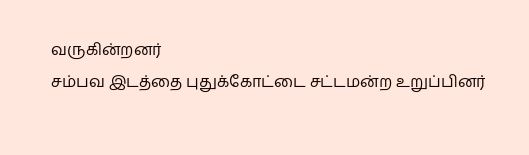வருகின்றனர்
சம்பவ இடத்தை புதுக்கோட்டை சட்டமன்ற உறுப்பினர்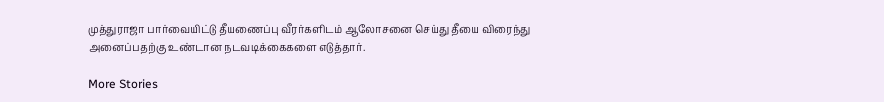முத்துராஜா பார்வையிட்டு தீயணைப்பு வீரர்களிடம் ஆலோசனை செய்து தீயை விரைந்து அனைப்பதற்கு உண்டான நடவடிக்கைகளை எடுத்தார்.

More Stories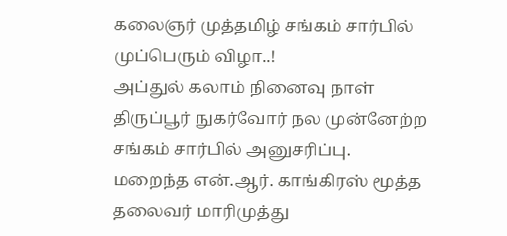கலைஞர் முத்தமிழ் சங்கம் சார்பில் முப்பெரும் விழா..!
அப்துல் கலாம் நினைவு நாள் திருப்பூர் நுகர்வோர் நல முன்னேற்ற சங்கம் சார்பில் அனுசரிப்பு.
மறைந்த என்.ஆர். காங்கிரஸ் மூத்த தலைவர் மாரிமுத்து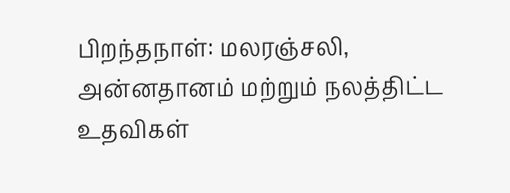பிறந்தநாள்: மலரஞ்சலி, அன்னதானம் மற்றும் நலத்திட்ட உதவிகள்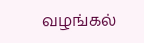வழங்கல்